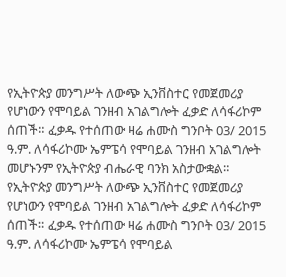የኢትዮጵያ መንግሥት ለውጭ ኢንቨስተር የመጀመሪያ የሆነውን የሞባይል ገንዘብ አገልግሎት ፈቃድ ለሳፋሪኮም ሰጠች። ፈቃዱ የተሰጠው ዛሬ ሐሙስ ግንቦት 03/ 2015 ዓ.ም. ለሳፋሪኮሙ ኤምፔሳ የሞባይል ገንዘብ አገልግሎት መሆኑንም የኢትዮጵያ ብሔራዊ ባንክ አስታውቋል።
የኢትዮጵያ መንግሥት ለውጭ ኢንቨስተር የመጀመሪያ የሆነውን የሞባይል ገንዘብ አገልግሎት ፈቃድ ለሳፋሪኮም ሰጠች። ፈቃዱ የተሰጠው ዛሬ ሐሙስ ግንቦት 03/ 2015 ዓ.ም. ለሳፋሪኮሙ ኤምፔሳ የሞባይል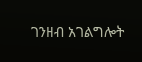ገንዘብ አገልግሎት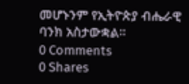መሆኑንም የኢትዮጵያ ብሔራዊ ባንክ አስታውቋል።
0 Comments
0 Shares